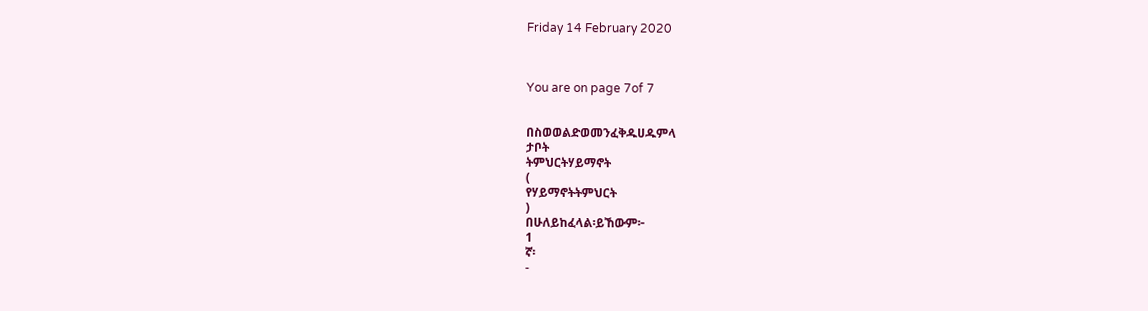Friday 14 February 2020



You are on page 7of 7


በስወወልድወመንፈቅዱሀዱምላ
ታቦት
ትምህርትሃይማኖት
(
የሃይማኖትትምህርት
)
በሁለይከፈላል፡ይኸውም፦
1
ኛ፡
-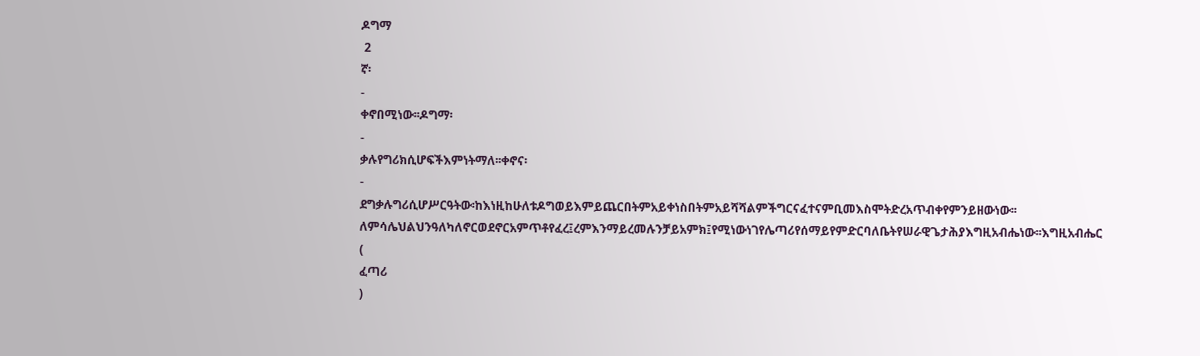ዶግማ
 2
ኛ፡
-
ቀኖበሚነው፡፡ዶግማ፡
-
ቃሉየግሪክሲሆፍችእምነትማለ፡፡ቀኖና፡
-
ደግቃሉግሪሲሆሥርዓትው፡ከእነዚከሁለቱዶግወይእምይጨርበትምአይቀነስበትምአይሻሻልምችግርናፈተናምቢመእስሞትድረአጥብቀየምንይዘውነው፡፡ለምሳሌህልህንዓለካለኖርወደኖርአምጥቶየፈረ፤ረምእንማይረመሉንቻይአምክ፤የሚነውነገየሌጣሪየሰማይየምድርባለቤትየሠራዊጌታሕያእግዚአብሔነው፡፡እግዚአብሔር
(
ፈጣሪ
)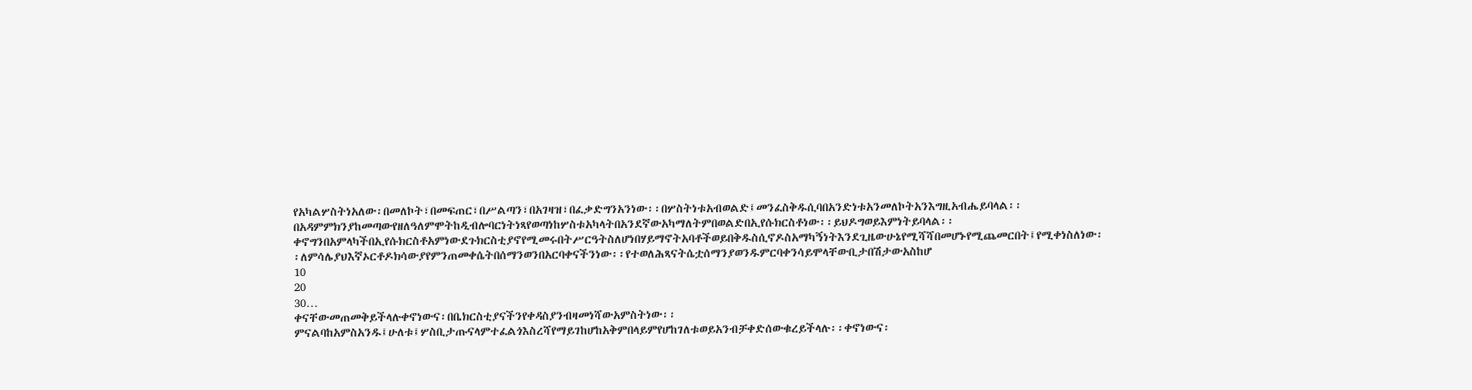የአካልሦስትነአለው፡በመለኮት፣በመፍጠር፣በሥልጣን፣በአገዛዝ፣በፈቃድግንአንነው፡፡በሦስትነቱአብወልድ፤መንፈስቅዱሲባበአንድነቱአንመለኮትአንእግዚአብሔይባላል፡፡በአዳምምክንያከመጣውየዘለዓለምሞትከዲብሎባርነትነጻየወጣነከሦስቱአካላትበአንደኛውአካማለትምበወልድበኢየሱክርስቶነው፡፡ይህዶግወይእምነትይባላል፡፡ቀኖግንበአምላካችበኢየሱክርስቶአምነውደጉክርስቲያኖየሚመሩበትሥርዓትስለሆነበሃይማኖትአባቶችወይበቅዱስሲኖዶስአማካኝነትእንደጊዜውሁኔየሚሻሻበመሆኑየሚጨመርበት፤የሚቀነስለነው፡፡ለምሳሌያህእኛኦርቶዶክሳውያየምንጠመቀሴትበሰማንወንበአርባቀናችንነው፡፡የተወለሕጻናትሴቷሰማንያወንዱምርባቀንሳይሞላቸውቢታበሽታውአስከሆ
10
20
30…
ቀናቸውመጠመቅይችላሉቀኖነውና፡በቤክርስቲያናችንየቀዳስያንብዛመነሻውአምስትነው፡፡ምናልባከአምስአንዱ፤ሁለቱ፤ሦስቢታጡናላምተፈልጎእስረሻየማይገከሆከአቅምበላይምየሆከገለቱወይአንብቻቀድሰውቁረይችላሉ፡፡ቀኖነውና፡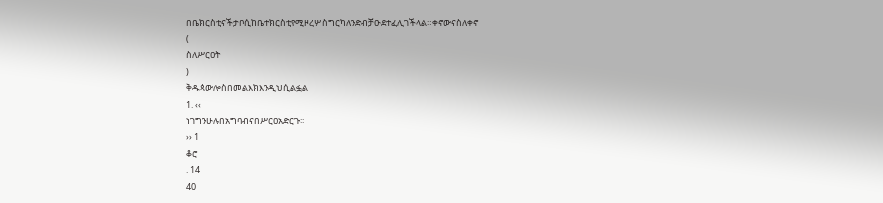በቤክርስቲናችታቦሲከቤተክርስቲየሚዞረሦስግርካለንድብቻዑደተፈሊገችላል።ቀኖውናስለቀኖ
(
ስለሥርዐት
)
ቅዱጳውሎስበመልእክእንዲህሲልፏል
1. ‹‹
ነገግንሁሉበአግባብናበሥርዐአድርጉ፡፡
›› 1
ቆሮ
. 14
40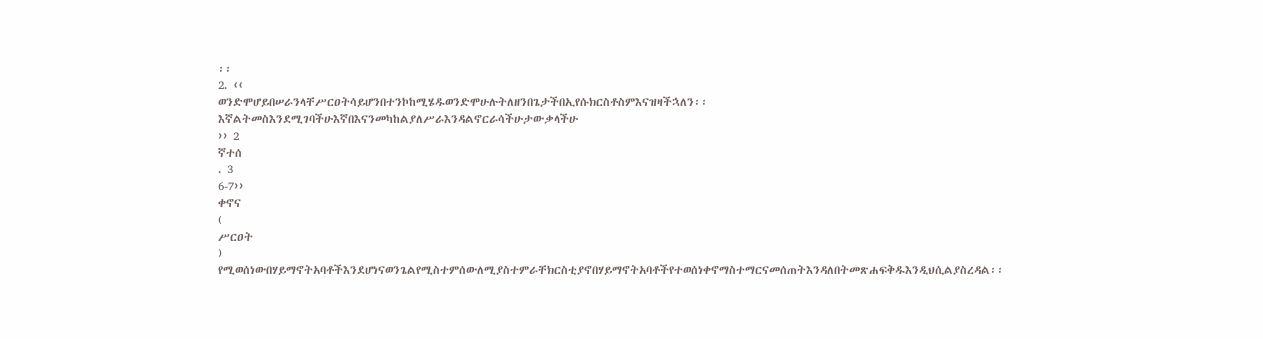፡፡
2. ‹‹
ወንድሞሆይበሠራንላቸሥርዐትሳይሆንበተንኮከሚሄዱወንድሞሁሉትለዘንበጌታችበኢየሱክርስቶስምእናዝዛችኋለን፡፡እኛልትመስእንደሚገባችሁእኛበእናንመካከልያለሥራእንዳልኖርራሳችሁታውቃላችሁ
›› 2
ኛተሰ
. 3
6-7››
ቀኖና
(
ሥርዐት
)
የሚወሰነውበሃይማኖትአባቶችእንደሆነናወንጌልየሚስተምሰውለሚያስተምራቸክርስቲያኖበሃይማኖትአባቶችየተወሰነቀኖማስተማርናመሰጠትእንዳለበትመጽሐፍቅዱእንዲህሲልያስረዳል፡፡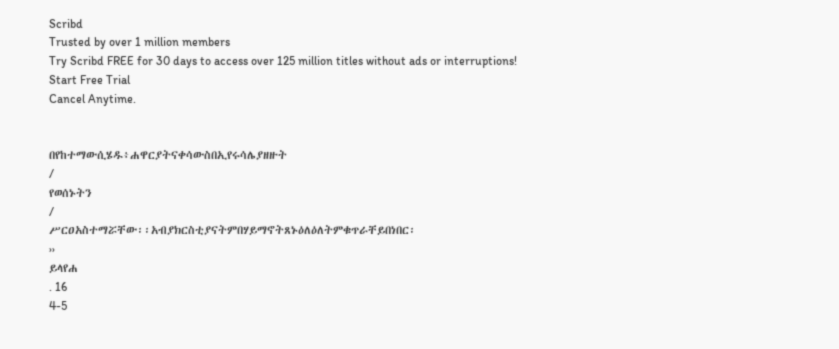Scribd
Trusted by over 1 million members
Try Scribd FREE for 30 days to access over 125 million titles without ads or interruptions!
Start Free Trial
Cancel Anytime.


በየከተማውሲሄዱ፥ሐዋርያትናቀሳውስበኢየሩሳሌያዘዙት
/
የወሰኑትን
/
ሥርዐአስተማሯቸው፡፡አብያክርስቲያናትምበሃይማኖትጸኑዕለዕለትምቁጥራቸይበነበር፡
››
ይላየሐ
. 16
4-5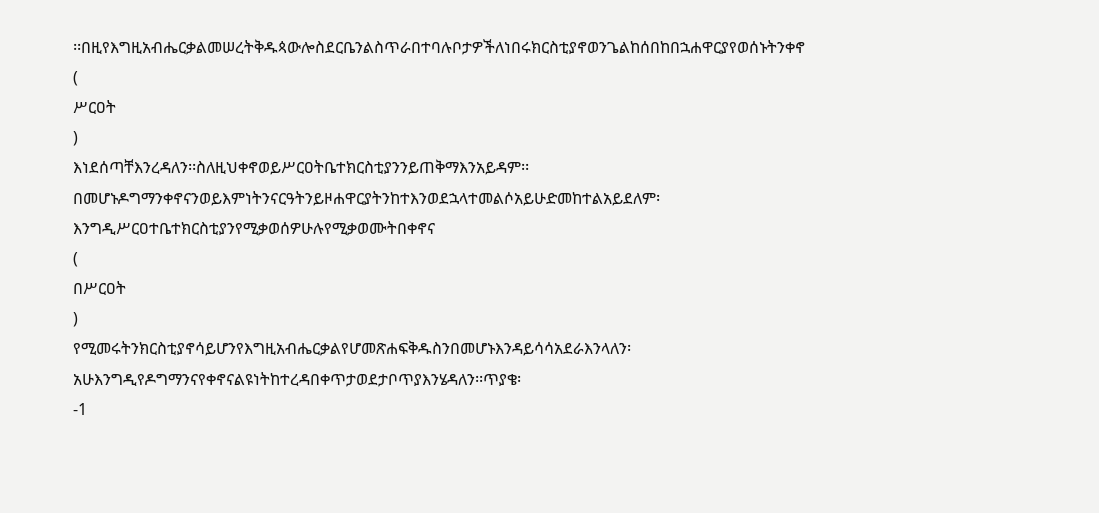፡፡በዚየእግዚአብሔርቃልመሠረትቅዱጳውሎስደርቤንልስጥራበተባሉቦታዎችለነበሩክርስቲያኖወንጌልከሰበከበኋሐዋርያየወሰኑትንቀኖ
(
ሥርዐት
)
እነደሰጣቸእንረዳለን፡፡ስለዚህቀኖወይሥርዐትቤተክርስቲያንንይጠቅማእንአይዳም፡፡በመሆኑዶግማንቀኖናንወይእምነትንናርዓትንይዞሐዋርያትንከተእንወደኋላተመልሶአይሁድመከተልአይደለም፡እንግዲሥርዐተቤተክርስቲያንየሚቃወሰዎሁሉየሚቃወሙትበቀኖና
(
በሥርዐት
)
የሚመሩትንክርስቲያኖሳይሆንየእግዚአብሔርቃልየሆመጽሐፍቅዱስንበመሆኑእንዳይሳሳአደራእንላለን፡አሁእንግዲየዶግማንናየቀኖናልዩነትከተረዳበቀጥታወደታቦጥያእንሄዳለን፡፡ጥያቄ፡
-1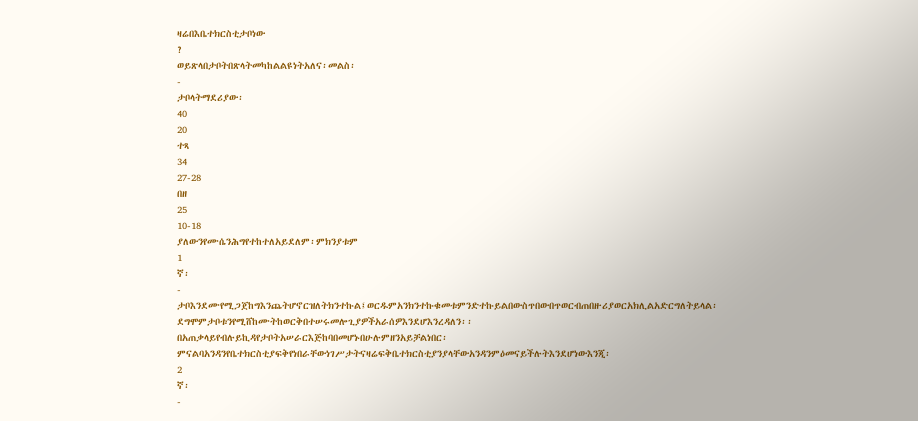ዛሬበእቤተክርስቲታቦነው
?
ወይጽላበታቦትበጽላትመካከልልዩነትአለና፡መልስ፡
-
ታቦላትማደሪያው፡
40
20
ተጻ
34
27-28
በዘ
25
10-18
ያለውንየሙሴንሕግየተከተለአይደለም፡ምክንያቱም
1
ኛ፡
-
ታቦእንደሙየሚጋጀከግእንጨትሆኖርዝለትክንተኩል፤ወርዱምአንክንተኩቁመቱምንድተኩይልበውስጥበውበጥወርብጠበዙሪያወርአክሊልአድርግለትይላል፡ደግሞምታቦቱንየሚሸከሙትከወርቅበተሠሩመሎጊያዎችአራሰዎእንደሆእንረዳለን፡፡በአጠቃላይየብሉይኪዳየታቦትአሠራርእጅከባበመሆኑበሁሉምዘንአይቻልነበር፡ምናልባአንዳንየቤተክርስቲያፍቅየነበራቸውነገሥታትናዛሬፍቅቤተክርስቲያንያላቸውአንዳንምዕመናይችሉትእንደሆነውእንጂ፡
2
ኛ፡
-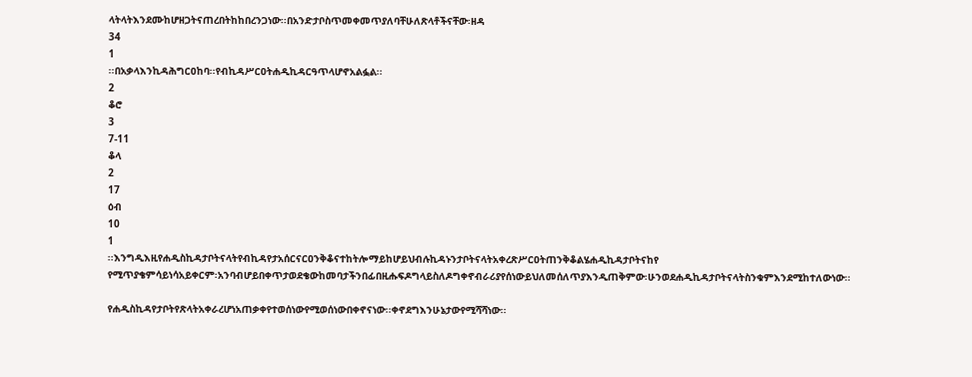ላትላትእንደሙከሆዘጋትናጠረበትከከበረንጋነው፡፡በአንድታቦስጥመቀመጥያለባቸሁለጽላቶችናቸው፡ዘዳ
34
1
፡፡በአቃላእንኪዳሕግርዐከባ፡፡የብኪዳሥርዐትሐዲኪዳርዓጥላሆኖአልፏል፡፡
2
ቆሮ
3
7-11
ቆላ
2
17
ዕብ
10
1
፡፡እንግዲእዚየሐዲስኪዳታቦትናላትየብኪዳየታአሰርናርዐንቅቆናተከትሎማይከሆይህብሉኪዳኑንታቦትናላትአቀረጽሥርዐትጠንቅቆልሄሐዲኪዳታቦትናከየ
የሚጥያቄምሳይነሳአይቀርም፡አንባብሆይበቀጥታወደቄውከመባታችንበፊበዚሑፍዶግላይስለዶግቀኖብራሪያየሰነውይህለመሰለጥያእንዲጠቅምው፡ሁንወደሐዲኪዳታቦትናላትስንቁምእንደሚከተለውነው፡፡

የሐዲስኪዳየታቦትየጽላትአቀራረሆነአጠቃቀየተወሰነውየሚወሰነውበቀኖናነው፡፡ቀኖደግእንሁኔታውየሚሻሻነው፡፡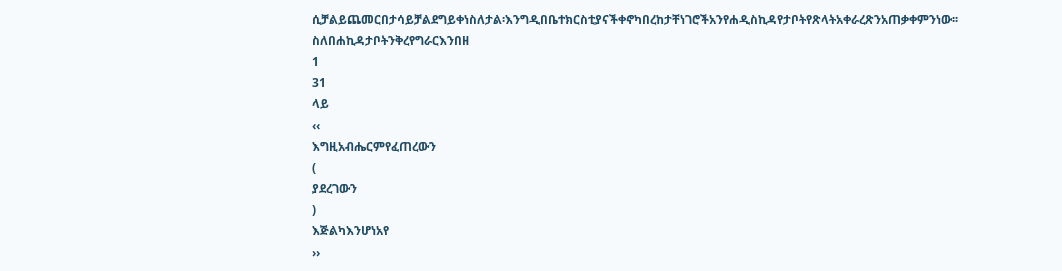ሲቻልይጨመርበታሳይቻልደግይቀነስለታል፡እንግዲበቤተክርስቲያናችቀኖካበረከታቸነገሮችአንየሐዲስኪዳየታቦትየጽላትአቀራረጽንአጠቃቀምንነው፡፡ስለበሐኪዳታቦትንቅረየግራርእንበዘ
1
31
ላይ
‹‹
እግዚአብሔርምየፈጠረውን
(
ያደረገውን
)
እጅልካእንሆነአየ
››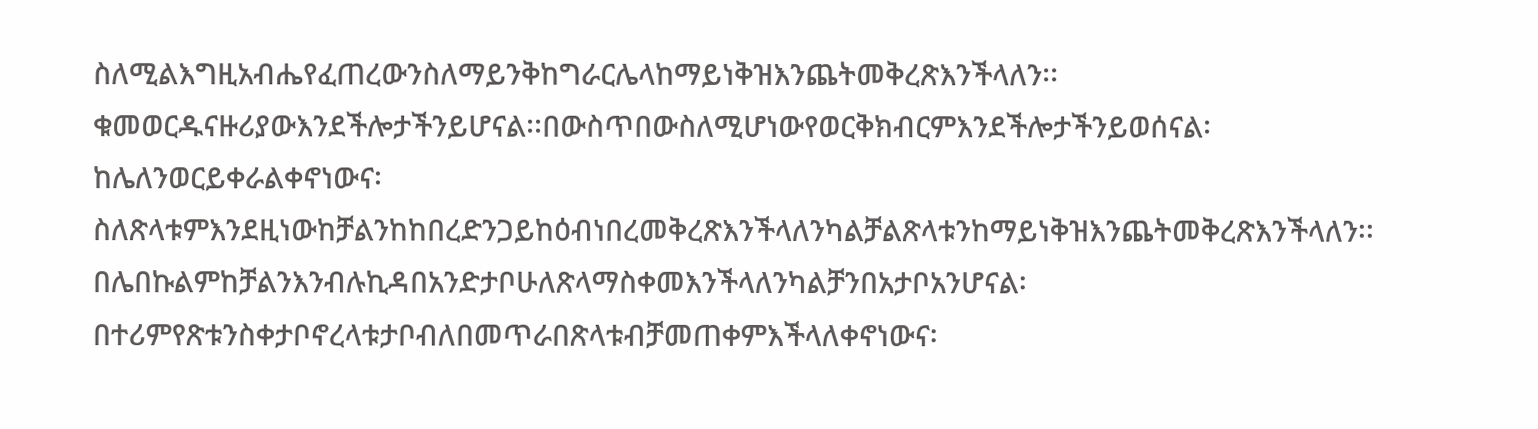ስለሚልእግዚአብሔየፈጠረውንስለማይንቅከግራርሌላከማይነቅዝእንጨትመቅረጽእንችላለን፡፡ቁመወርዱናዙሪያውእንደችሎታችንይሆናል፡፡በውስጥበውስለሚሆነውየወርቅክብርምእንደችሎታችንይወሰናል፡ከሌለንወርይቀራልቀኖነውና፡ስለጽላቱምእንደዚነውከቻልንከከበረድንጋይከዕብነበረመቅረጽእንችላለንካልቻልጽላቱንከማይነቅዝእንጨትመቅረጽእንችላለን፡፡በሌበኩልምከቻልንእንብሉኪዳበአንድታቦሁለጽላማስቀመእንችላለንካልቻንበአታቦአንሆናል፡በተሪምየጽቱንስቀታቦኖረላቱታቦብለበመጥራበጽላቱብቻመጠቀምእችላለቀኖነውና፡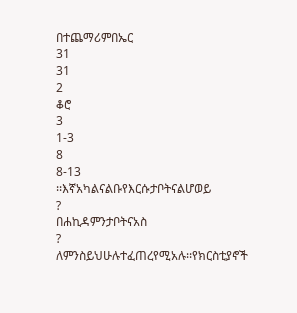በተጨማሪምበኤር
31
31
2
ቆሮ
3
1-3
8
8-13
፡፡እኛአካልናልቡየእርሱታቦትናልሆወይ
?
በሐኪዳምንታቦትናአስ
?
ለምንስይህሁሉተፈጠረየሚአሉ፡፡የክርስቲያኖች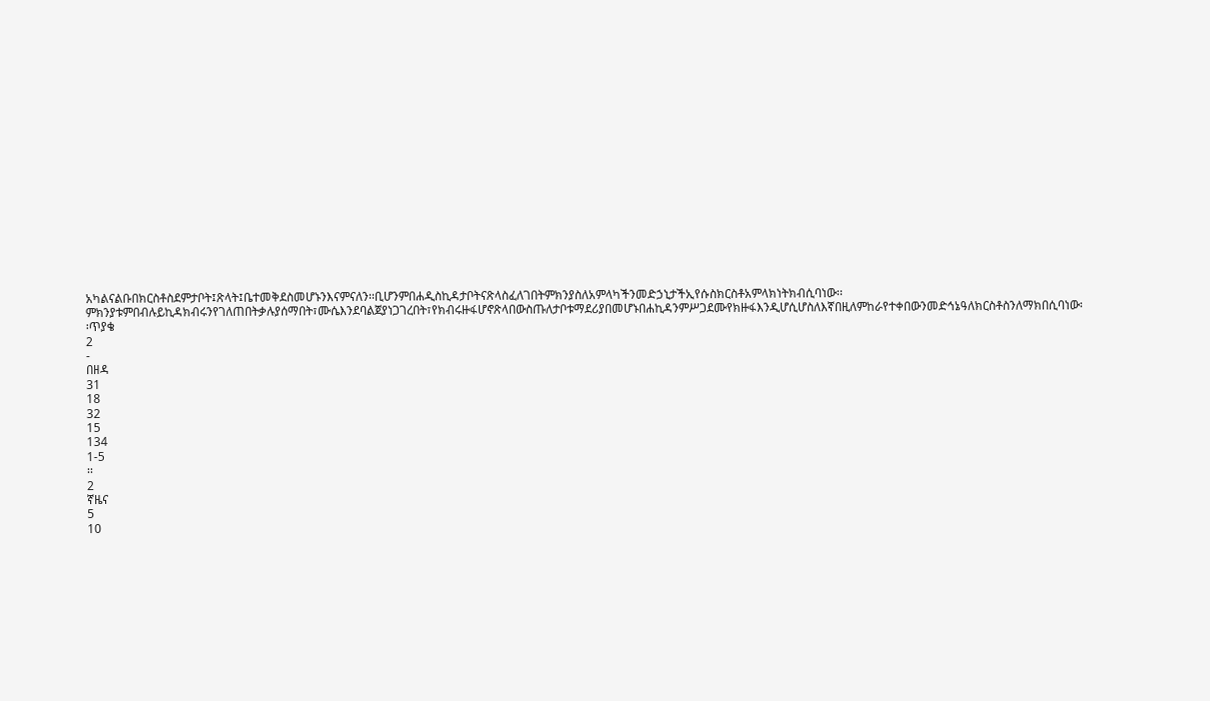አካልናልቡበክርስቶስደምታቦት፤ጽላት፤ቤተመቅደስመሆኑንእናምናለን፡፡ቢሆንምበሐዲስኪዳታቦትናጽላስፈለገበትምክንያስለአምላካችንመድኃኒታችኢየሱስክርስቶአምላክነትክብሲባነው፡፡ምክንያቱምበብሉይኪዳክብሩንየገለጠበትቃሉያሰማበት፣ሙሴእንደባልጀያነጋገረበት፣የክብሩዙፋሆኖጽላበውስጡለታቦቱማደሪያበመሆኑበሐኪዳንምሥጋደሙየክዙፋእንዲሆሲሆስለእኛበዚለምከራየተቀበውንመድኅኔዓለክርስቶስንለማክበሲባነው፡፡ጥያቄ
2
-
በዘዳ
31
18
32
15
134
1-5
፡፡
2
ኛዜና
5
10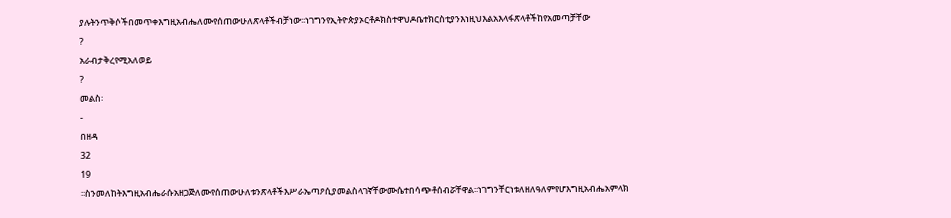ያሉትንጥቅሶችበመጥቀእግዚአብሔለሙየሰጠውሁለጽላቶችብቻነው፡፡ነገግንየኢትዮጵያኦርቶዶክስተዋህዶቤተክርስቲያንእነዚህእልአእላፋጽላቶችከየአመጣቻቸው
?
አራብታቅረየሚአለወይ
?
መልስ፡
-
በዘዳ
32
19
፡፡ስንመለከትእግዚአብሔራሱአዘጋጅለሙየሰጠውሁለቱንጽላቶችእሥራኤጣዖሲያመልስላገኛቸውሙሴተበሳጭቶሰብሯቸዋል፡፡ነገግንቸርነቱለዘለዓለምየሆእግዚአብሔአምላክ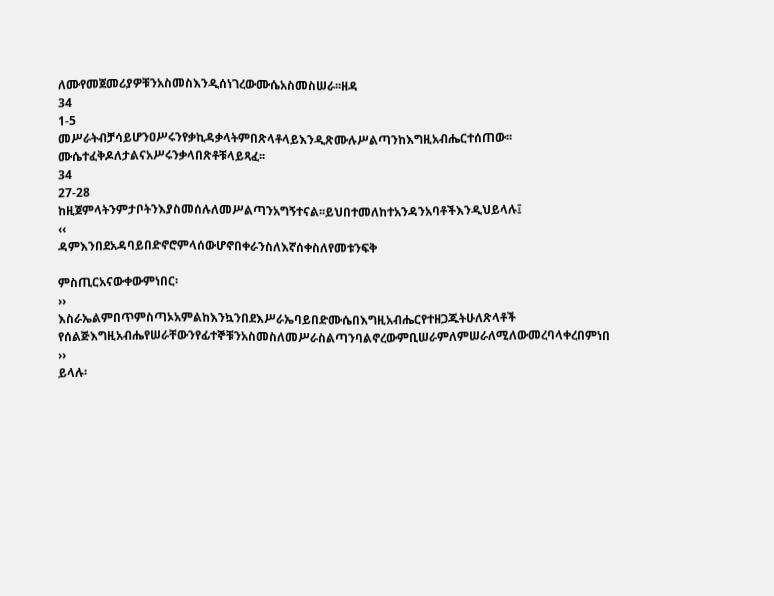ለሙየመጀመሪያዎቹንአስመስእንዲሰነገረውሙሴአስመስሠራ፡፡ዘዳ
34
1-5
መሥራትብቻሳይሆንዐሥሩንየቃኪዳቃላትምበጽላቶላይእንዲጽሙሉሥልጣንከእግዚአብሔርተሰጠው፡፡ሙሴተፈቅዶለታልናአሥሩንቃላበጽቶቹላይጻፈ፡፡
34
27-28
ከዚጀምላትንምታቦትንእያስመሰሉለመሥልጣንአግኝተናል፡፡ይህበተመለከተአንዳንአባቶችእንዲህይላሉ፤
‹‹
ዳምእንበደአዳባይበድኖሮምላሰውሆኖበቀራንስለእኛሰቀስለየመቱንፍቅ

ምስጢርአናውቀውምነበር፡
››
እስራኤልምበጥምስጣኦአምልከእንኳንበደእሥራኤባይበድሙሴበእግዚአብሔርየተዘጋጁትሁለጽላቶች
የሰልጅእግዚአብሔየሠራቸውንየፊተኞቹንአስመስለመሥራስልጣንባልኖረውምቢሠራምለምሠራለሚለውመረባላቀረበምነበ
››
ይላሉ፡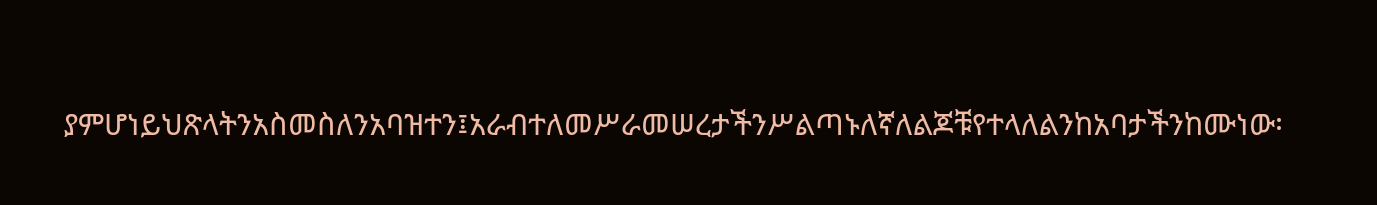ያምሆነይህጽላትንአስመስለንአባዝተን፤አራብተለመሥራመሠረታችንሥልጣኑለኛለልጆቹየተላለልንከአባታችንከሙነው፡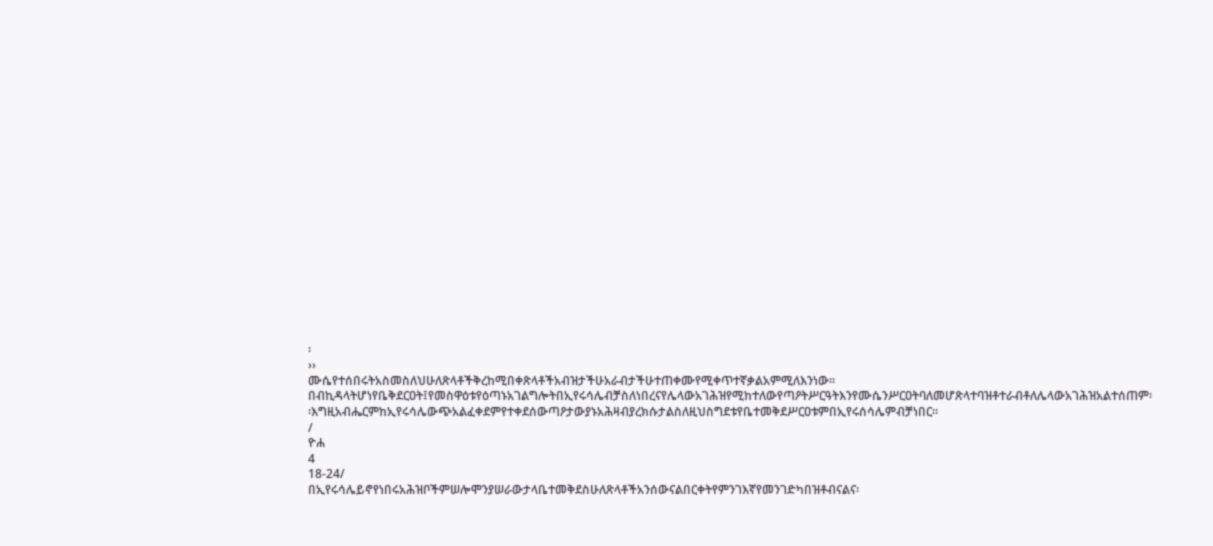፡
››
ሙሴየተሰበሩትአስመስለህሁለጽላቶችቅረከሚበቀጽላቶችአብዝታችሁአራብታችሁተጠቀሙየሚቀጥተኛቃልአምሚለእንነው፡፡በብኪዳላትሆነየቤቅደርዐት፤የመስዋዕቱየዕጣኑአገልግሎትበኢየሩሳሌብቻስለነበረናየሌላውአገሕዝየሚከተለውየጣዖትሥርዓትእንየሙሴንሥርዐትባለመሆጽላተባዝቶተራብቶለሌላውአገሕዝአልተሰጠም፡፡እግዚአብሔርምከኢየሩሳሌውጭአልፈቀደምየተቀደሰውጣዖታውያኑአሕዛብያረክሱታልስለዚህስግደቱየቤተመቅደሥርዐቱምበኢየሩሰሳሌምብቻነበር።
/
ዮሐ
4
18-24/
በኢየሩሳሌይኖየነበሩአሕዝቦችምሠሎሞንያሠራውታላቤተመቅደስሁለጽላቶችአንሰውናልበርቀትየምንገእኛየመንገድካበዝቶብናልና፡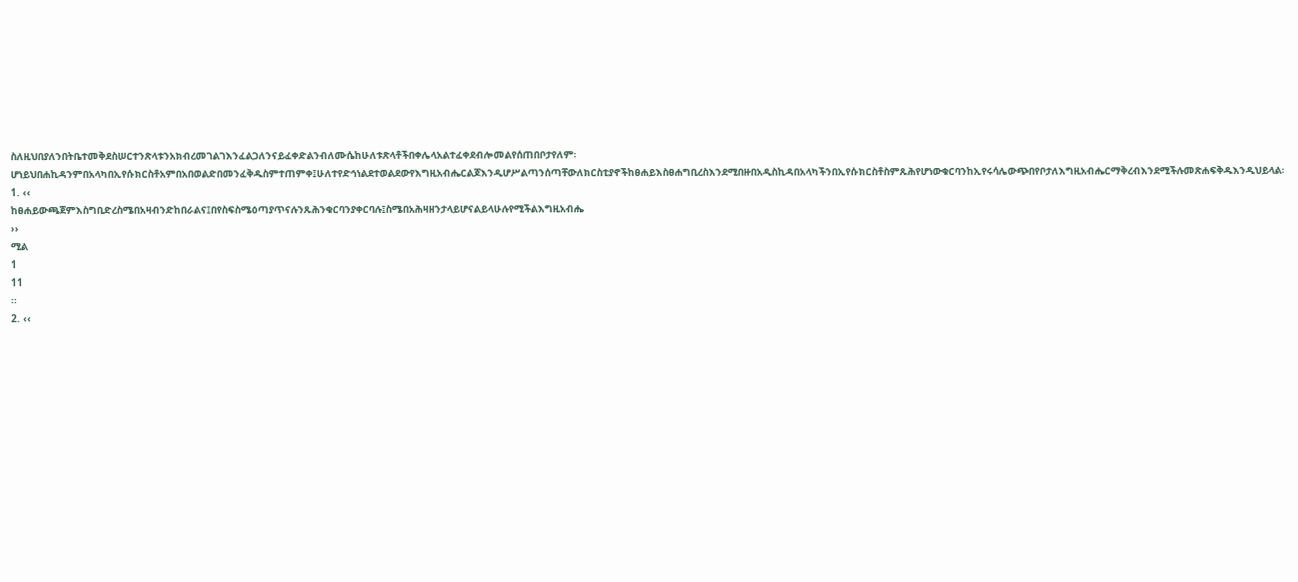ስለዚህበያለንበትቤተመቅደስሠርተንጽላቱንአክብረመገልገእንፈልጋለንናይፈቀድልንብለሙሴከሁለቱጽላቶችበቀሌላአልተፈቀደብሎመልየሰጠበቦታየለም፡ሆነይህበሐኪዳንምበአላካበኢየሱክርስቶአምበአበወልድበመንፈቅዱስምተጠምቀ፤ሁለተየድኅነልደተወልደውየእግዚአብሔርልጆእንዲሆሥልጣንሰጣቸውለክርስቲያኖችከፀሐይእስፀሐግቢረስእንደሚበዙበአዲስኪዳበአላካችንበኢየሱክርስቶስምጹሕየሆነውቁርባንከኢየሩሳሌውጭበየቦታለእግዚአብሔርማቅረብእንደሚችሉመጽሐፍቅዱእንዲህይላል፡
1. ‹‹
ከፀሐይውጫጀምእስግቢድረስሜበአዛብንድከበራልና፤በየስፍስሜዕጣያጥናሉንጹሕንቁርባንያቀርባሉ፤ስሜበአሕዛዘንታላይሆናልይላሁሉየሚችልእግዚአብሔ
››
ሚል
1
11
፡፡
2. ‹‹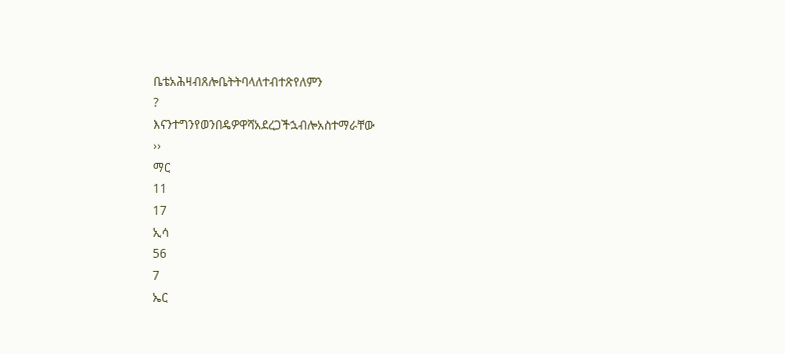ቤቴአሕዛብጸሎቤትትባላለተብተጽየለምን
?
እናንተግንየወንበዴዎዋሻአደረጋችኋብሎአስተማራቸው
››
ማር
11
17
ኢሳ
56
7
ኤር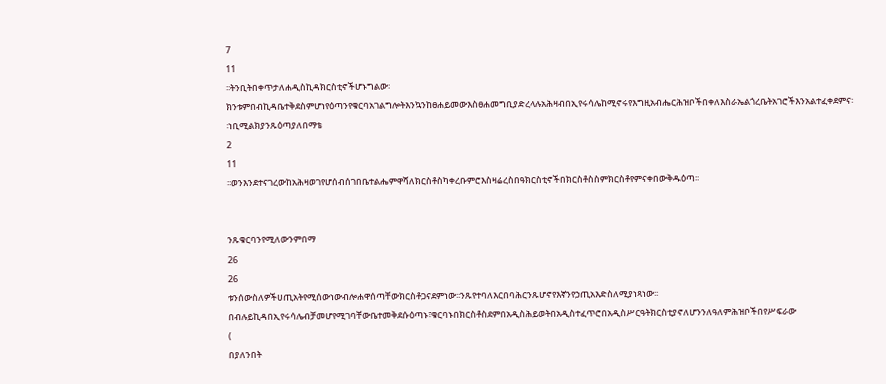7
11
፡፡ትንቢትበቀጥታለሐዲስኪዳክርስቲኖችሆኑግልው፡ክንቱምበብኪዳቤተቅደስምሆነየዕጣንየቁርባአገልግሎትእንኳንከፀሐይመውእስፀሐመግቢያድረላሉአሕዛብበኢየሩሳሌከሚኖሩየእግዚአብሔርሕዝቦችበቀለእስራኤልጎረቤትአገሮችእንአልተፈቀደምና፡፡ነቢሚልክያንጹዕጣያለበማቴ
2
11
፡፡ወንእንደተናገረውከአሕዛወገየሆሰብሰገበቤተልሔምዋሻለክርስቶስካቀረቡምሮእስዛሬረስበዓክርስቲኖችበክርስቶስስምክርስቶየምናቀበውቅዱዕጣ፡፡


ንጹቁርባንየሚለውንምበማ
26
26
ቱንሰውስለዎችሀጢአትየሚሰውነውብሎሐዋሰጣቸውክርስቶጋናደምነው፡፡ንጹየተባለእርበባሕርንጹሆኖየእኛንየኃጢአእድስለሚያነጻነው፡፡በብሉይኪዳበኢየሩሳሌብቻመሆየሚገባቸውቤተመቅደሱዕጣኑ፣ቁርባኑበክርስቶስደምበአዲስሕይወትበአዲስተፈጥሮበአዲስሥርዓትክርስቲያኖለሆንንለዓለምሕዝቦችበየሥፍራው
(
በያለንበት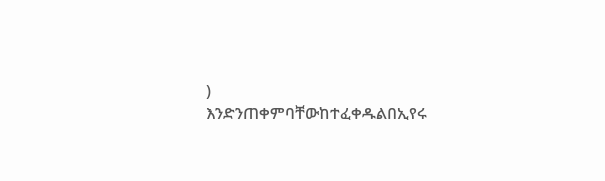)
እንድንጠቀምባቸውከተፈቀዱልበኢየሩ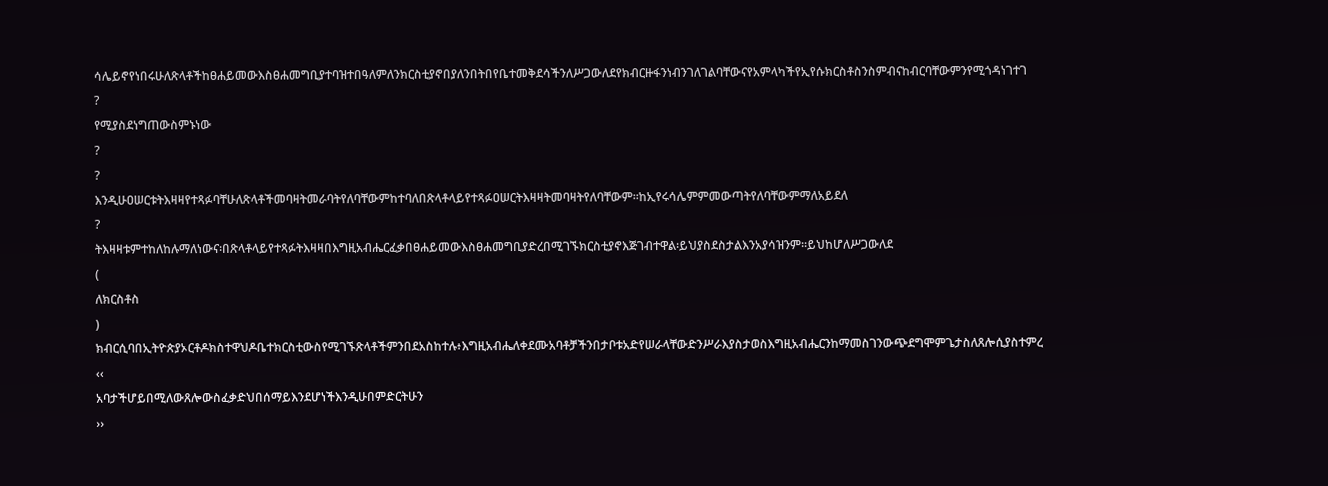ሳሌይኖየነበሩሁለጽላቶችከፀሐይመውእስፀሐመግቢያተባዝተበዓለምለንክርስቲያኖበያለንበትበየቤተመቅደሳችንለሥጋውለደየክብርዙፋንነብንገለገልባቸውናየአምላካችየኢየሱክርስቶስንስምብናከብርባቸውምንየሚጎዳነገተገ
?
የሚያስደነግጠውስምኑነው
?
?
እንዲሁዐሠርቱትእዛዛየተጻፉባቸሁለጽላቶችመባዛትመራባትየለባቸውምከተባለበጽላቶላይየተጻፉዐሠርትእዛዛትመባዛትየለባቸውም፡፡ከኢየሩሳሌምምመውጣትየለባቸውምማለአይደለ
?
ትእዛዛቱምተከለከሉማለነውና፡በጽላቶላይየተጻፉትእዛዛበእግዚአብሔርፈቃበፀሐይመውእስፀሐመግቢያድረበሚገኙክርስቲያኖእጅገብተዋል፡ይህያስደስታልእንአያሳዝንም፡፡ይህከሆለሥጋውለደ
(
ለክርስቶስ
)
ክብርሲባበኢትዮጵያኦርቶዶክስተዋህዶቤተክርስቲውስየሚገኙጽላቶችምንበደአስከተሉ፥እግዚአብሔለቀደሙአባቶቻችንበታቦቱአድየሠራላቸውድንሥራእያስታወስእግዚአብሔርንከማመስገንውጭደግሞምጌታስለጸሎሲያስተምረ
‹‹
አባታችሆይበሚለውጸሎውስፈቃድህበሰማይእንደሆነችእንዲሁበምድርትሁን
››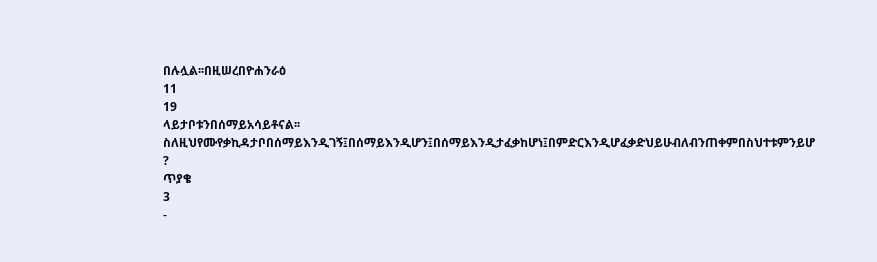በሉሏል፡፡በዚሠረበዮሐንራዕ
11
19
ላይታቦቱንበሰማይአሳይቶናል፡፡ስለዚህየሙየቃኪዳታቦበሰማይእንዲገኝ፤በሰማይእንዲሆን፤በሰማይእንዲታፈቃከሆነ፤በምድርእንዲሆፈቃድህይሁብለብንጠቀምበስህተቱምንይሆ
?
ጥያቄ
3
-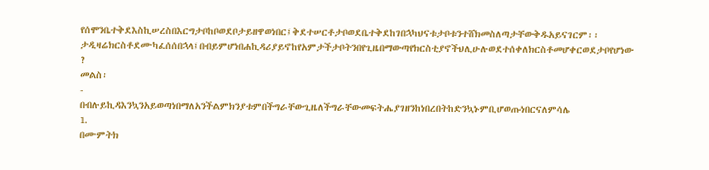የሰሞንቤተቅደእስኪሠረስበእርግታቦከቦወደቦታይዘዋወነበር፤ቅደተሠርቶታቦወደቤተቅደከገበኋካህናቱታቦቱንተሸክመስለጣታቸውቅዱአይናገርም፡፡ታዲዛሬክርስቶደሙካፈሰሰበኋላ፤በብይምሆነበሐኪዳሪያይኖከየአምታችታቦትንበየጊዜበማውጣየክርስቲያኖችህሊሁሉወደተሰቀለክርስቶመሆቀርወደታቦየሆነው
?
መልስ፡
-
በብሉይኪዳእንኳንአይወጣነበማለአንችልምክንያቱምበችግራቸውጊዜለችግራቸውመፍትሔያገዘንከነበረበትከድንኳኑምቢሆወጡነበርናለምሳሌ
1.
በሙምትክ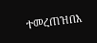ተመረጠዝበእ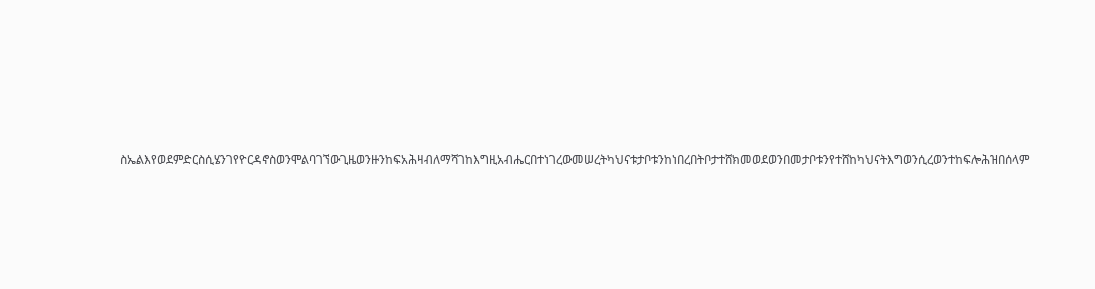ስኤልእየወደምድርስሲሄንገየዮርዳኖስወንሞልባገኘውጊዜወንዙንከፍአሕዛብለማሻገከእግዚአብሔርበተነገረውመሠረትካህናቱታቦቱንከነበረበትቦታተሸክመወደወንበመታቦቱንየተሸከካህናትእግወንሲረወንተከፍሎሕዝበሰላም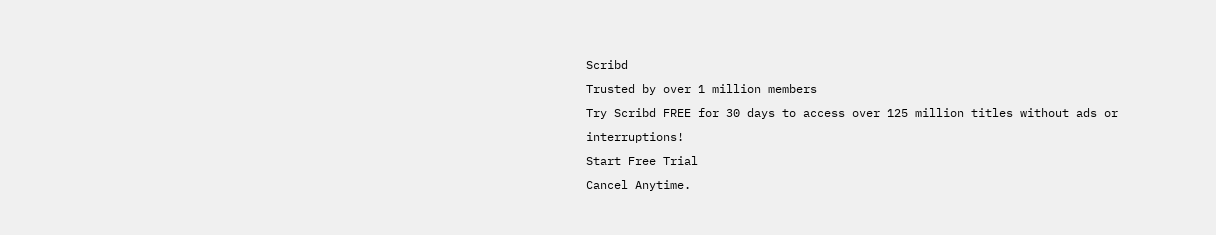Scribd
Trusted by over 1 million members
Try Scribd FREE for 30 days to access over 125 million titles without ads or interruptions!
Start Free Trial
Cancel Anytime.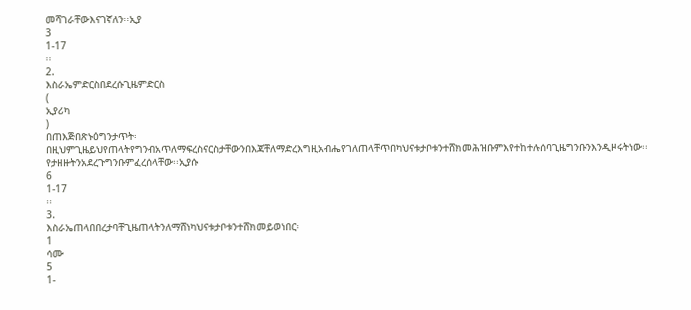መሻገራቸውእናገኛለን፡፡ኢያ
3
1-17
፡፡
2.
እስራኤምድርስበደረሱጊዜምድርስ
(
ኢያሪካ
)
በጠእጅበጽኑዕግንታጥት፡በዚህምጊዜይህየጠላትየግንብአጥለማፍረስናርስታቸውንበእጃቸለማድረእግዚአብሔየገለጠላቸጥበካህናቱታቦቱንተሸክመሕዝቡምእየተከተሉሰባጊዜግንቡንእንዲዞሩትነው፡፡የታዘዙትንአደረጉግንቡምፈረሰላቸው፡፡ኢያሱ
6
1-17
፡፡
3.
እስራኤጠላበበረታባቸጊዜጠላትንለማሸነካህናቱታቦቱንተሸክመይወነበር፡
1
ሳሙ
5
1-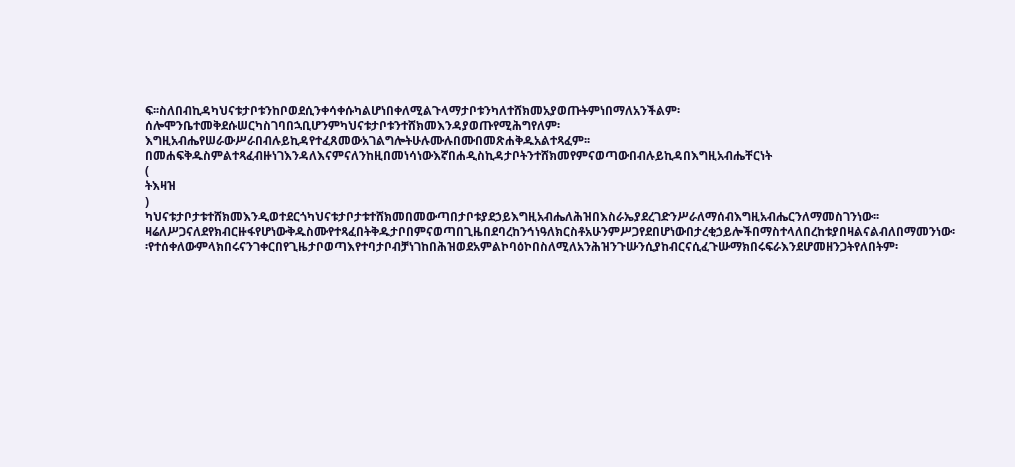ፍ፡፡ስለበብኪዳካህናቱታቦቱንከቦወደሲንቀሳቀሱካልሆነበቀለሚልጉላማታቦቱንካለተሸክመአያወጡትምነበማለአንችልም፡ሰሎሞንቤተመቅደሱሠርካስገባበኋቢሆንምካህናቱታቦቱንተሸክመእንዳያወጡየሚሕግየለም፡እግዚአብሔየሠራውሥራበብሉይኪዳየተፈጸመውአገልግሎትሁሉሙሉበሙበመጽሐቅዱአልተጻፈም፡፡በመሐፍቅዱስምልተጻፈብዙነገእንዳለእናምናለንከዚበመነሳነውእኛበሐዲስኪዳታቦትንተሸክመየምናወጣውበብሉይኪዳበእግዚአብሔቸርነት
(
ትእዛዝ
)
ካህናቱታቦታቱተሸክመእንዲወተደርጎካህናቱታቦታቱተሸክመበመውጣበታቦቱያደኃይእግዚአብሔለሕዝበእስራኤያደረገድንሥራለማሰብእግዚአብሔርንለማመስገንነው፡፡ዛሬለሥጋናለደየክብርዙፋየሆነውቅዱስሙየተጻፈበትቅዱታቦበምናወጣበጊዜበደባረከንኅነዓለክርስቶአሁንምሥጋየደበሆነውበታረቂኃይሎችበማስተላለበረከቱያበዛልናልብለበማመንነው፡፡የተሰቀለውምላክበሩናንገቀርበየጊዜታቦወጣእየተባታቦብቻነገከበሕዝወደአምልኮባዕኮበስለሚለአንሕዝንጉሡንሲያከብርናሲፈጉሡማክበሩፍራእንደሆመዘንጋትየለበትም፡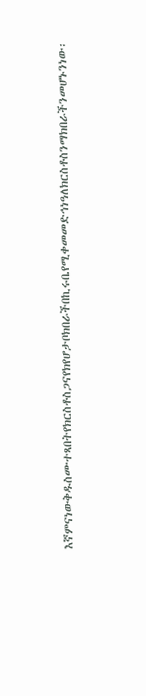እኛምናነውቅዱስሙተጻበትየክርስቶስጋናየክየሆታቦክበራችበኪሩቤየሚቀመመድኅነዓለክርስቶስንማክበራችንመሆኑንነው፡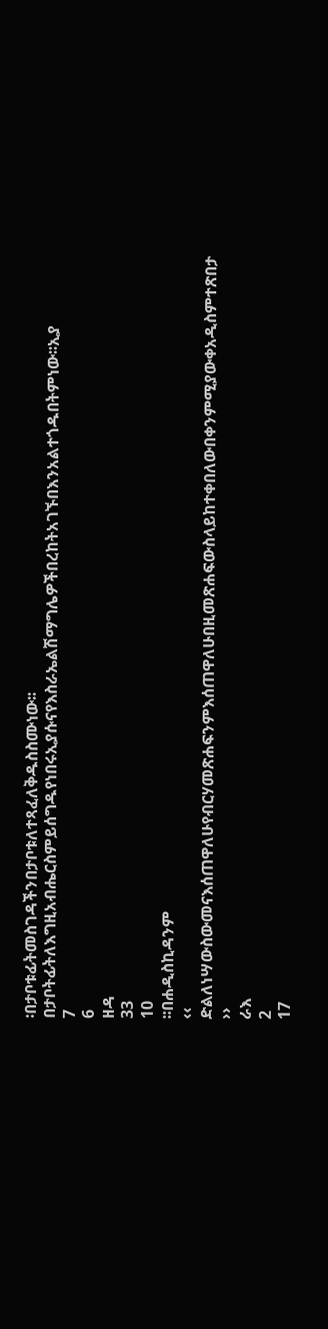፡በታቦቱፊትመስገዳችንበታቦቱለተጻፈለቅዱስስሙነው፡፡በታቦትፊትለእግዚአብሔርስምይሰግዱየነበሩኢያሱናየእስራኤልሽማግሌዎችበረከትአገኙበእንአልተጎዱበትምነው፡፡ኢያ
7
6
ዘዳ
33
10
፡፡በሐዲስኪዳንም
‹‹
ድልለነሣውስውመናእሰጠዋለሁየብርሃመጽሐፍንምእሰጠዋለሁበዚመጽሐፍውስላይከተቀበለውበቀንምሚያውቀአዲስምተጽበታ
››
ራእ
2
17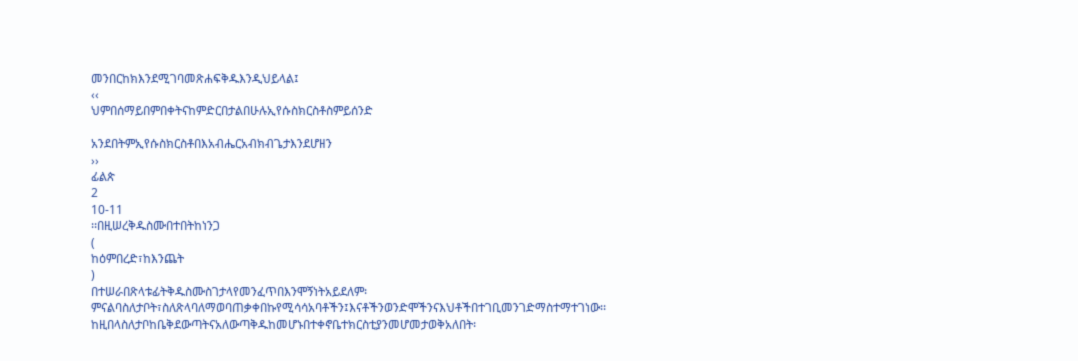መንበርከክእንደሚገባመጽሐፍቅዱእንዲህይላል፤
‹‹
ህምበሰማይበምበቀትናከምድርበታልበሁሉኢየሱስክርስቶስምይሰንድ

አንደበትምኢየሱስክርስቶበእአብሔርአብክብጌታእንደሆዘን
››
ፊልጵ
2
10-11
፡፡በዚሠረቅዱስሙበተበትከነንጋ
(
ከዕምበረድ፣ከእንጨት
)
በተሠራበጽላቱፊትቅዱስሙስገታላየመንፈጥበእንሞኝነትአይደለም፡ምናልባስለታቦት፣ስለጽላባለማወባጠቃቀበኩየሚሳሳአባቶችን፤እናቶችንወንድሞችንናእህቶችበተገቢመንገድማስተማተገነው፡፡ከዚበላስለታቦከቤቅደውጣትናአለውጣቅዱከመሆኑበተቀኖቤተክርስቲያንመሆመታወቅአለበት፡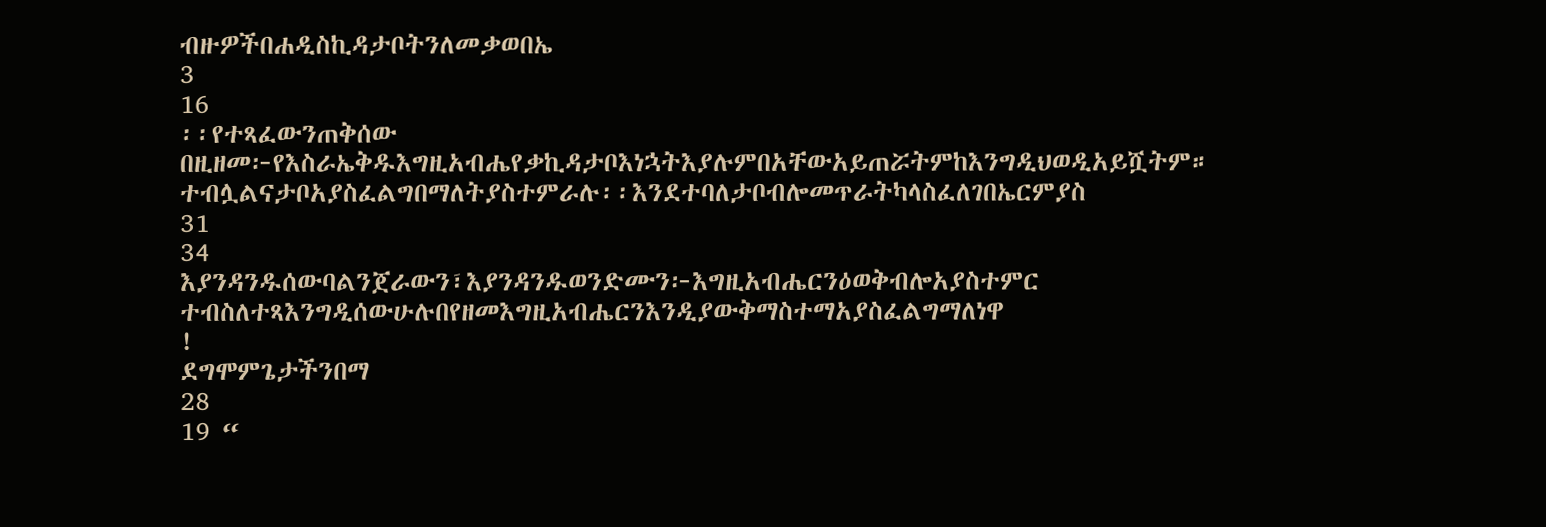ብዙዎችበሐዲስኪዳታቦትንለመቃወበኤ
3
16
፡፡የተጻፈውንጠቅሰው
በዚዘመ፦የእስራኤቅዱእግዚአብሔየቃኪዳታቦእነኋትእያሉምበአቸውአይጠሯትምከእንግዲህወዲአይሿትም።
ተብሏልናታቦአያስፈልግበማለትያስተምራሉ፡፡እንደተባለታቦብሎመጥራትካላስፈለገበኤርምያስ
31
34
እያንዳንዱሰውባልንጀራውን፣እያንዳንዱወንድሙን፦እግዚአብሔርንዕወቅብሎአያስተምር
ተብስለተጻእንግዲሰውሁሉበየዘመእግዚአብሔርንእንዲያውቅማስተማአያስፈልግማለነዋ
!
ደግሞምጌታችንበማ
28
19 “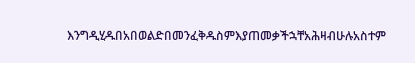እንግዲሂዱበአበወልድበመንፈቅዱስምእያጠመቃችኋቸአሕዛብሁሉአስተም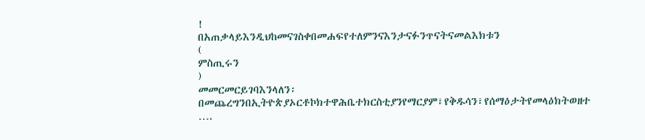!
በአጠቃላይእንዲህከመናገስቀበመሐፍየተለምንናእንታናፉንጥናትናመልእክቱን
(
ምስጢሩን
)
መመርመርይገባእንላለን፡በመጨረግንበኢትዮጵያኦርቶኮክተዋሕቤተክርስቲያንየማርያም፣የቅዱሳን፣የሰማዕታትየመላዕክትወዘተ
….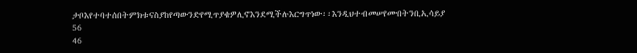ታቦእየተባተሰበትምክቱናስያከየጣውንድየሚጥያቄዎሊኖእንደሚችሉእርግጥነው፡፡እንዲህተብመሠየሙበትንቢኢሳይያ
56
46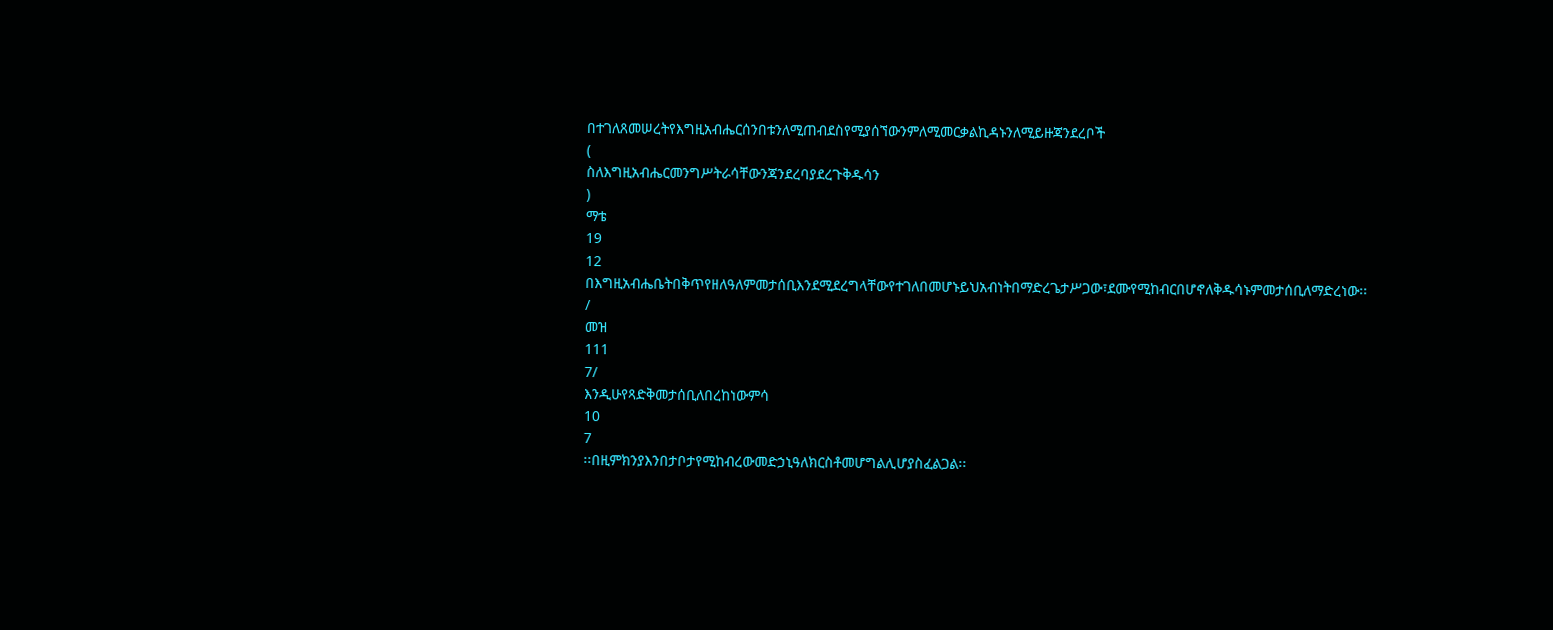በተገለጸመሠረትየእግዚአብሔርሰንበቱንለሚጠብደስየሚያሰኘውንምለሚመርቃልኪዳኑንለሚይዙጃንደረቦች
(
ስለእግዚአብሔርመንግሥትራሳቸውንጃንደረባያደረጉቅዱሳን
)
ማቴ
19
12
በእግዚአብሔቤትበቅጥየዘለዓለምመታሰቢእንደሚደረግላቸውየተገለበመሆኑይህአብነትበማድረጌታሥጋው፣ደሙየሚከብርበሆኖለቅዱሳኑምመታሰቢለማድረነው፡፡
/
መዝ
111
7/
እንዲሁየጻድቅመታሰቢለበረከነውምሳ
10
7
፡፡በዚምክንያእንበታቦታየሚከብረውመድኃኒዓለክርስቶመሆግልሊሆያስፈልጋል፡፡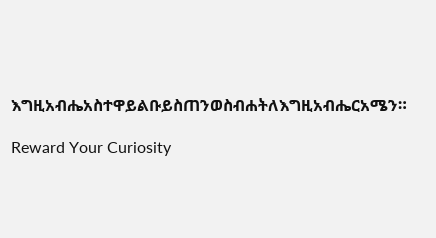እግዚአብሔአስተዋይልቡይስጠንወስብሐትለእግዚአብሔርአሜን።

Reward Your Curiosity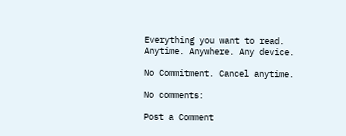Everything you want to read.
Anytime. Anywhere. Any device.

No Commitment. Cancel anytime.

No comments:

Post a Comment